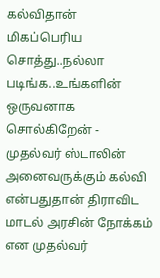கல்விதான் மிகப்பெரிய சொத்து..நல்லா படிங்க..உங்களின் ஒருவனாக சொல்கிறேன் - முதல்வர் ஸ்டாலின்
அனைவருக்கும் கல்வி என்பதுதான் திராவிட மாடல் அரசின் நோக்கம் என முதல்வர்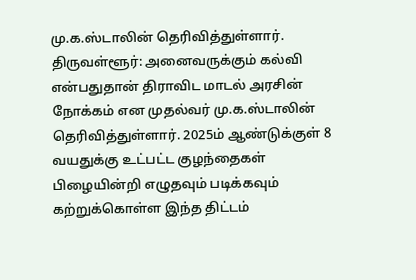மு.க.ஸ்டாலின் தெரிவித்துள்ளார்.
திருவள்ளூர்: அனைவருக்கும் கல்வி என்பதுதான் திராவிட மாடல் அரசின் நோக்கம் என முதல்வர் மு.க.ஸ்டாலின் தெரிவித்துள்ளார். 2025ம் ஆண்டுக்குள் 8 வயதுக்கு உட்பட்ட குழந்தைகள் பிழையின்றி எழுதவும் படிக்கவும் கற்றுக்கொள்ள இந்த திட்டம்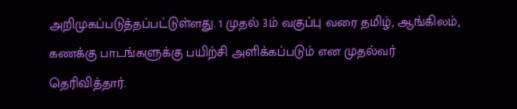அறிமுகப்படுத்தப்பட்டுள்ளது. 1 முதல் 3ம் வகுப்பு வரை தமிழ், ஆங்கிலம், கணக்கு பாடங்களுக்கு பயிற்சி அளிக்கப்படும் என முதல்வர் தெரிவித்தார்.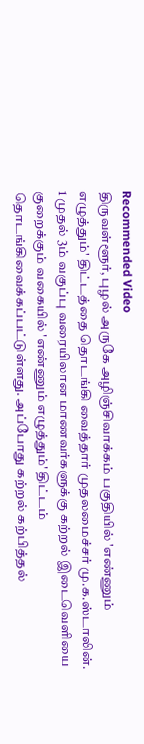Recommended Video
திருவள்ளூர், புழல் அருகே அழிஞ்சிவாக்கம் பகுதியில் 'எண்ணும் எழுத்தும்' திட்டத்தை தொடங்கி வைத்தார் முதலமைச்சர் மு.க.ஸ்டாலின். 1 முதல் 3ம் வகுப்பு வரையிலான மாணவர்களுக்கு கற்றல் இடைவெளியை குறைக்கும் வகையில் 'எண்ணும் எழுத்தும்' திட்டம் தொடங்கிவைக்கப்பட்டுள்ளது. அப்போது கற்றல் கற்பித்தல்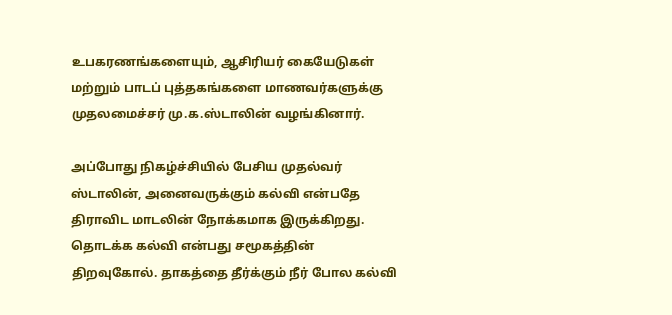உபகரணங்களையும், ஆசிரியர் கையேடுகள் மற்றும் பாடப் புத்தகங்களை மாணவர்களுக்கு முதலமைச்சர் மு.க.ஸ்டாலின் வழங்கினார்.

அப்போது நிகழ்ச்சியில் பேசிய முதல்வர் ஸ்டாலின், அனைவருக்கும் கல்வி என்பதே திராவிட மாடலின் நோக்கமாக இருக்கிறது. தொடக்க கல்வி என்பது சமூகத்தின் திறவுகோல். தாகத்தை தீர்க்கும் நீர் போல கல்வி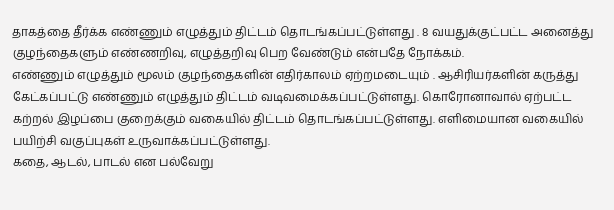தாகத்தை தீர்க்க எண்ணும் எழுத்தும் திட்டம் தொடங்கப்பட்டுள்ளது . 8 வயதுக்குட்பட்ட அனைத்து குழந்தைகளும் எண்ணறிவு, எழுத்தறிவு பெற வேண்டும் என்பதே நோக்கம்.
எண்ணும் எழுத்தும் மூலம் குழந்தைகளின் எதிர்காலம் ஏற்றமடையும் . ஆசிரியர்களின் கருத்து கேட்கப்பட்டு எண்ணும் எழுத்தும் திட்டம் வடிவமைக்கப்பட்டுள்ளது. கொரோனாவால் ஏற்பட்ட கற்றல் இழப்பை குறைக்கும் வகையில் திட்டம் தொடங்கப்பட்டுள்ளது. எளிமையான வகையில் பயிற்சி வகுப்புகள் உருவாக்கப்பட்டுள்ளது.
கதை, ஆடல், பாடல் என பல்வேறு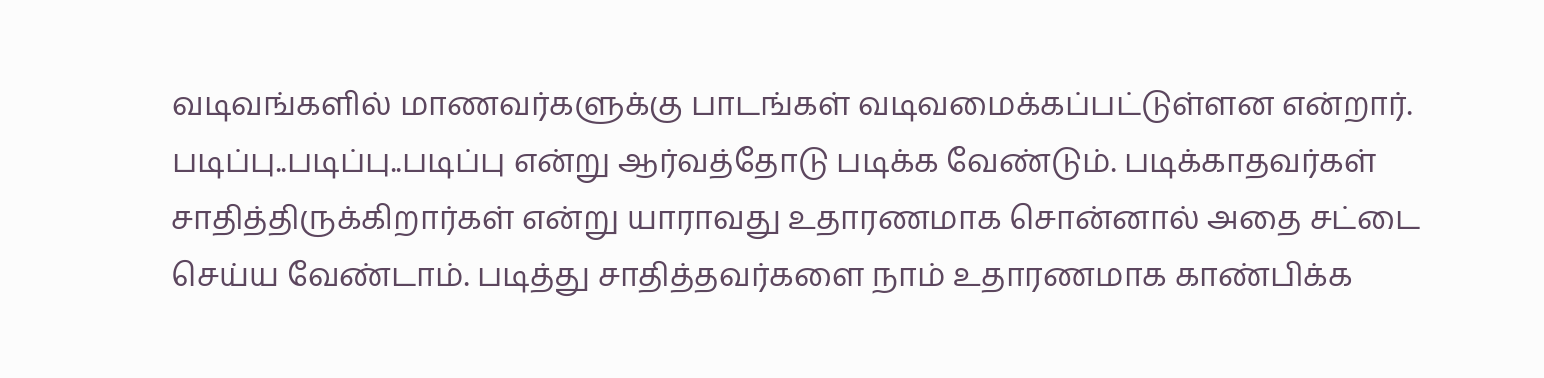வடிவங்களில் மாணவர்களுக்கு பாடங்கள் வடிவமைக்கப்பட்டுள்ளன என்றார். படிப்பு..படிப்பு..படிப்பு என்று ஆர்வத்தோடு படிக்க வேண்டும். படிக்காதவர்கள் சாதித்திருக்கிறார்கள் என்று யாராவது உதாரணமாக சொன்னால் அதை சட்டை செய்ய வேண்டாம். படித்து சாதித்தவர்களை நாம் உதாரணமாக காண்பிக்க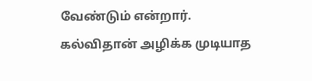வேண்டும் என்றார். கல்விதான் அழிக்க முடியாத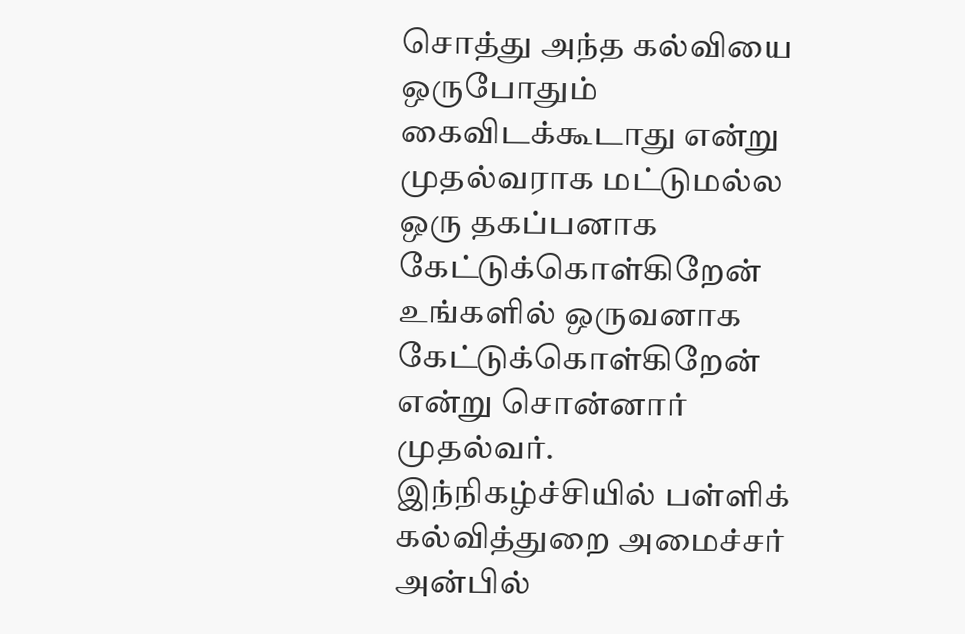சொத்து அந்த கல்வியை ஒருபோதும் கைவிடக்கூடாது என்று முதல்வராக மட்டுமல்ல ஒரு தகப்பனாக கேட்டுக்கொள்கிறேன் உங்களில் ஒருவனாக கேட்டுக்கொள்கிறேன் என்று சொன்னார் முதல்வர்.
இந்நிகழ்ச்சியில் பள்ளிக் கல்வித்துறை அமைச்சர் அன்பில்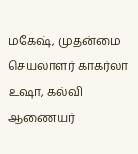மகேஷ், முதன்மை செயலாளர் காகர்லா உஷா, கல்வி ஆணையர்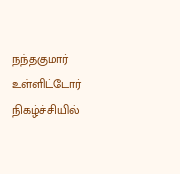நந்தகுமார் உள்ளிட்டோர் நிகழ்ச்சியில்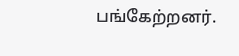பங்கேற்றனர்.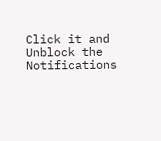Click it and Unblock the Notifications